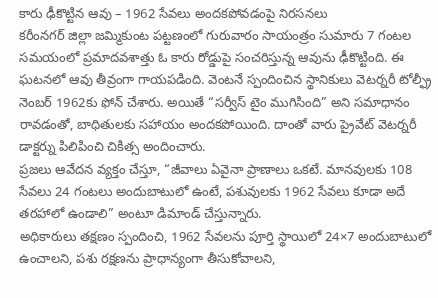కారు ఢీకొట్టిన ఆవు – 1962 సేవలు అందకపోవడంపై నిరసనలు
కరీంనగర్ జిల్లా జమ్మికుంట పట్టణంలో గురువారం సాయంత్రం సుమారు 7 గంటల సమయంలో ప్రమాదవశాత్తు ఓ కారు రోడ్డుపై సంచరిస్తున్న ఆవును ఢీకొట్టింది. ఈ ఘటనలో ఆవు తీవ్రంగా గాయపడింది. వెంటనే స్పందించిన స్థానికులు వెటర్నరీ టోల్ఫ్రీ నెంబర్ 1962కు ఫోన్ చేశారు. అయితే “సర్వీస్ టైం ముగిసింది” అని సమాధానం రావడంతో, బాధితులకు సహాయం అందకపోయింది. దాంతో వారు ప్రైవేట్ వెటర్నరీ డాక్టర్ను పిలిపించి చికిత్స అందించారు.
ప్రజలు ఆవేదన వ్యక్తం చేస్తూ, “జీవాలు ఏవైనా ప్రాణాలు ఒకటే. మానవులకు 108 సేవలు 24 గంటలు అందుబాటులో ఉంటే, పశువులకు 1962 సేవలు కూడా అదే తరహాలో ఉండాలి” అంటూ డిమాండ్ చేస్తున్నారు.
అధికారులు తక్షణం స్పందించి, 1962 సేవలను పూర్తి స్థాయిలో 24×7 అందుబాటులో ఉంచాలని, పశు రక్షణను ప్రాధాన్యంగా తీసుకోవాలని,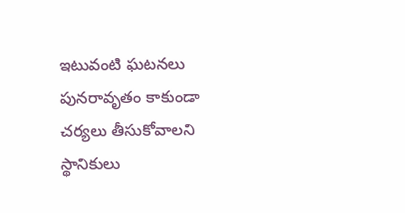ఇటువంటి ఘటనలు పునరావృతం కాకుండా చర్యలు తీసుకోవాలని స్థానికులు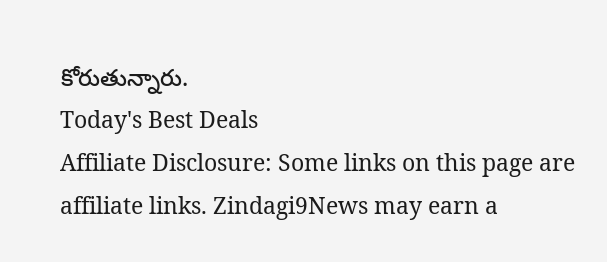కోరుతున్నారు.
Today's Best Deals
Affiliate Disclosure: Some links on this page are affiliate links. Zindagi9News may earn a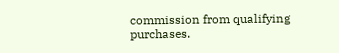commission from qualifying purchases.